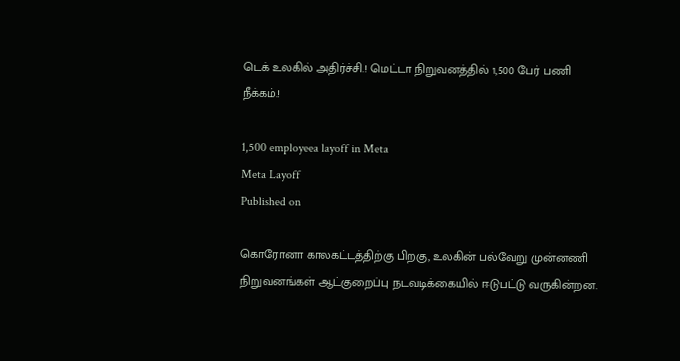டெக் உலகில் அதிர்ச்சி.! மெட்டா நிறுவனத்தில் 1,500 பேர் பணி நீக்கம்.!

1,500 employeea layoff in Meta
Meta Layoff
Published on

கொரோனா காலகட்டத்திற்கு பிறகு, உலகின் பல்வேறு முன்னணி நிறுவனங்கள் ஆட்குறைப்பு நடவடிக்கையில் ஈடுபட்டு வருகின்றன.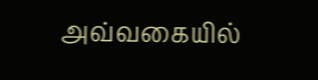அவ்வகையில்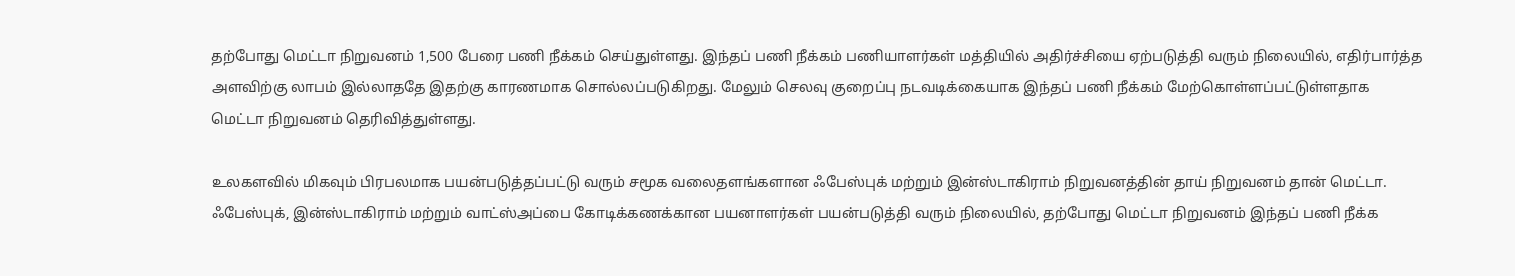தற்போது மெட்டா நிறுவனம் 1,500 பேரை பணி நீக்கம் செய்துள்ளது. இந்தப் பணி நீக்கம் பணியாளர்கள் மத்தியில் அதிர்ச்சியை ஏற்படுத்தி வரும் நிலையில், எதிர்பார்த்த அளவிற்கு லாபம் இல்லாததே இதற்கு காரணமாக சொல்லப்படுகிறது. மேலும் செலவு குறைப்பு நடவடிக்கையாக இந்தப் பணி நீக்கம் மேற்கொள்ளப்பட்டுள்ளதாக மெட்டா நிறுவனம் தெரிவித்துள்ளது.

உலகளவில் மிகவும் பிரபலமாக பயன்படுத்தப்பட்டு வரும் சமூக வலைதளங்களான ஃபேஸ்புக் மற்றும் இன்ஸ்டாகிராம் நிறுவனத்தின் தாய் நிறுவனம் தான் மெட்டா. ஃபேஸ்புக், இன்ஸ்டாகிராம் மற்றும் வாட்ஸ்அப்பை கோடிக்கணக்கான பயனாளர்கள் பயன்படுத்தி வரும் நிலையில், தற்போது மெட்டா நிறுவனம் இந்தப் பணி நீக்க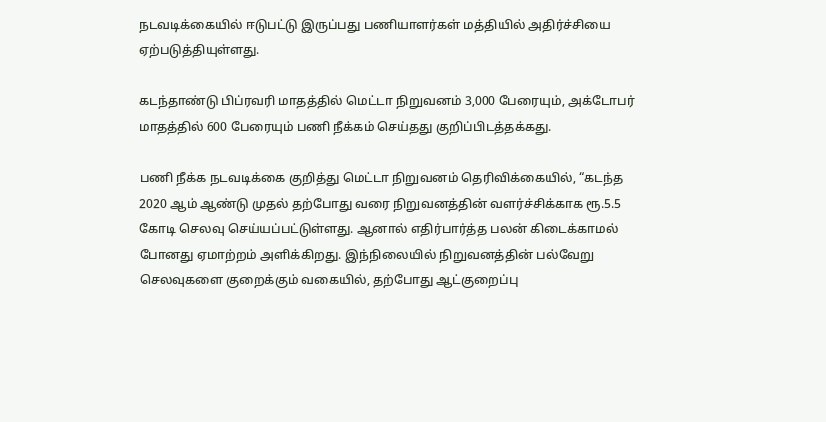நடவடிக்கையில் ஈடுபட்டு இருப்பது பணியாளர்கள் மத்தியில் அதிர்ச்சியை ஏற்படுத்தியுள்ளது.

கடந்தாண்டு பிப்ரவரி மாதத்தில் மெட்டா நிறுவனம் 3,000 பேரையும், அக்டோபர் மாதத்தில் 600 பேரையும் பணி நீக்கம் செய்தது குறிப்பிடத்தக்கது.

பணி நீக்க நடவடிக்கை குறித்து மெட்டா நிறுவனம் தெரிவிக்கையில், “கடந்த 2020 ஆம் ஆண்டு முதல் தற்போது வரை நிறுவனத்தின் வளர்ச்சிக்காக ரூ.5.5 கோடி செலவு செய்யப்பட்டுள்ளது. ஆனால் எதிர்பார்த்த பலன் கிடைக்காமல் போனது ஏமாற்றம் அளிக்கிறது. இந்நிலையில் நிறுவனத்தின் பல்வேறு செலவுகளை குறைக்கும் வகையில், தற்போது ஆட்குறைப்பு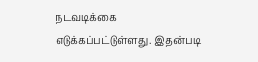நடவடிக்கை எடுக்கப்பட்டுள்ளது. இதன்படி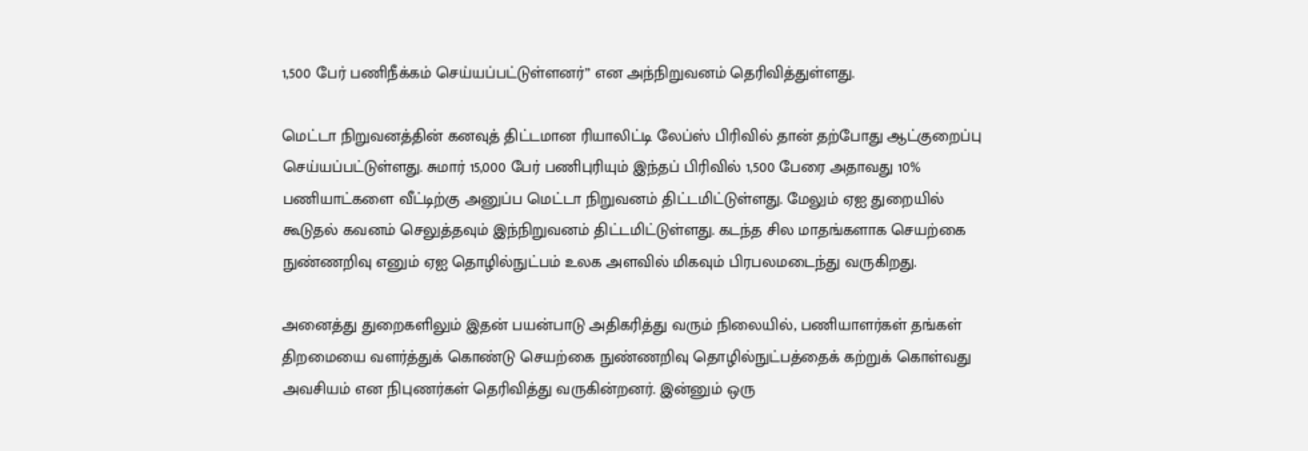1,500 பேர் பணிநீக்கம் செய்யப்பட்டுள்ளனர்” என அந்நிறுவனம் தெரிவித்துள்ளது.

மெட்டா நிறுவனத்தின் கனவுத் திட்டமான ரியாலிட்டி லேப்ஸ் பிரிவில் தான் தற்போது ஆட்குறைப்பு செய்யப்பட்டுள்ளது. சுமார் 15,000 பேர் பணிபுரியும் இந்தப் பிரிவில் 1,500 பேரை அதாவது 10% பணியாட்களை வீட்டிற்கு அனுப்ப மெட்டா நிறுவனம் திட்டமிட்டுள்ளது. மேலும் ஏஐ துறையில் கூடுதல் கவனம் செலுத்தவும் இந்நிறுவனம் திட்டமிட்டுள்ளது. கடந்த சில மாதங்களாக செயற்கை நுண்ணறிவு எனும் ஏஐ தொழில்நுட்பம் உலக அளவில் மிகவும் பிரபலமடைந்து வருகிறது.

அனைத்து துறைகளிலும் இதன் பயன்பாடு அதிகரித்து வரும் நிலையில், பணியாளர்கள் தங்கள் திறமையை வளர்த்துக் கொண்டு செயற்கை நுண்ணறிவு தொழில்நுட்பத்தைக் கற்றுக் கொள்வது அவசியம் என நிபுணர்கள் தெரிவித்து வருகின்றனர். இன்னும் ஒரு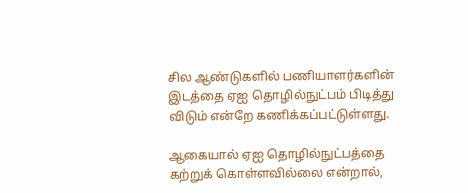சில ஆண்டுகளில் பணியாளர்களின் இடத்தை ஏஐ தொழில்நுட்பம் பிடித்து விடும் என்றே கணிக்கப்பட்டுள்ளது.

ஆகையால் ஏஐ தொழில்நுட்பத்தை கற்றுக் கொள்ளவில்லை என்றால்,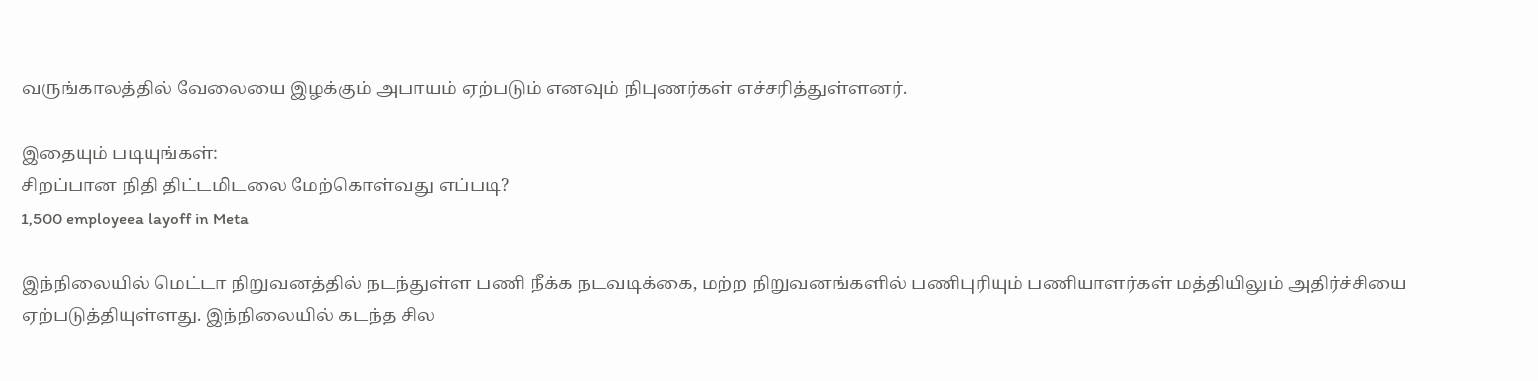வருங்காலத்தில் வேலையை இழக்கும் அபாயம் ஏற்படும் எனவும் நிபுணர்கள் எச்சரித்துள்ளனர்.

இதையும் படியுங்கள்:
சிறப்பான நிதி திட்டமிடலை மேற்கொள்வது எப்படி?
1,500 employeea layoff in Meta

இந்நிலையில் மெட்டா நிறுவனத்தில் நடந்துள்ள பணி நீக்க நடவடிக்கை, மற்ற நிறுவனங்களில் பணிபுரியும் பணியாளர்கள் மத்தியிலும் அதிர்ச்சியை ஏற்படுத்தியுள்ளது. இந்நிலையில் கடந்த சில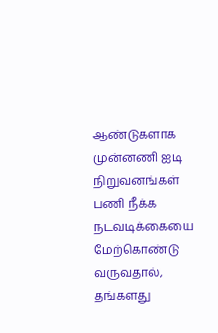ஆண்டுகளாக முன்னணி ஐடி நிறுவனங்கள் பணி நீக்க நடவடிக்கையை மேற்கொண்டு வருவதால், தங்களது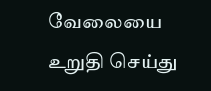வேலையை உறுதி செய்து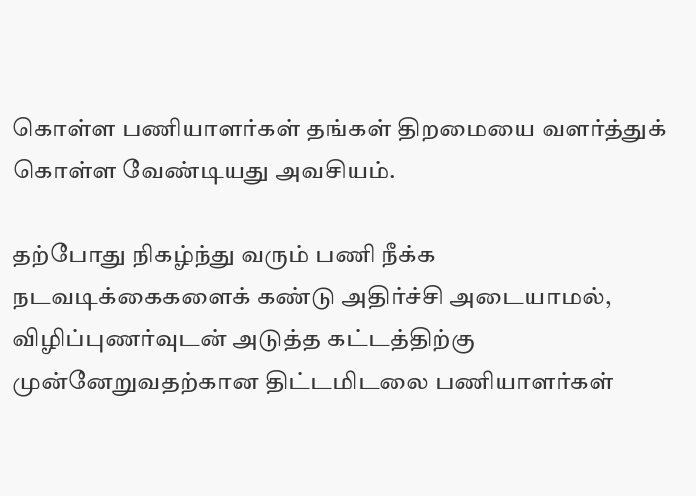கொள்ள பணியாளர்கள் தங்கள் திறமையை வளர்த்துக் கொள்ள வேண்டியது அவசியம்.

தற்போது நிகழ்ந்து வரும் பணி நீக்க நடவடிக்கைகளைக் கண்டு அதிர்ச்சி அடையாமல், விழிப்புணர்வுடன் அடுத்த கட்டத்திற்கு முன்னேறுவதற்கான திட்டமிடலை பணியாளர்கள்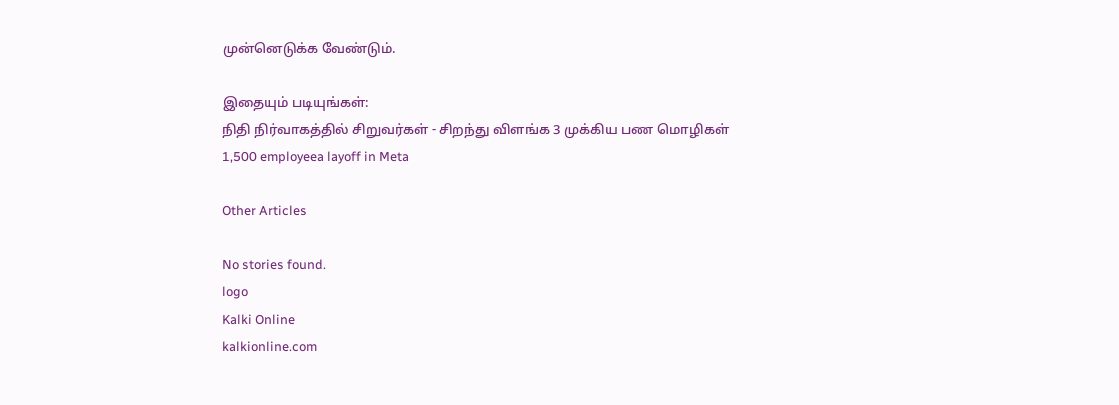முன்னெடுக்க வேண்டும்.

இதையும் படியுங்கள்:
நிதி நிர்வாகத்தில் சிறுவர்கள் - சிறந்து விளங்க 3 முக்கிய பண மொழிகள்
1,500 employeea layoff in Meta

Other Articles

No stories found.
logo
Kalki Online
kalkionline.com